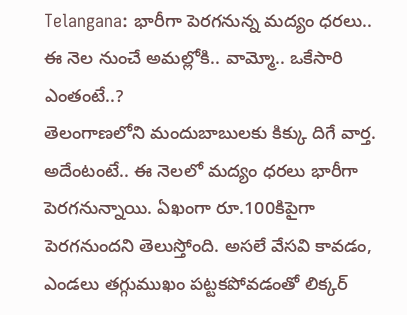Telangana: భారీగా పెరగనున్న మద్యం ధరలు.. ఈ నెల నుంచే అమల్లోకి.. వామ్మో.. ఒకేసారి ఎంతంటే..?
తెలంగాణలోని మందుబాబులకు కిక్కు దిగే వార్త. అదేంటంటే.. ఈ నెలలో మద్యం ధరలు భారీగా పెరగనున్నాయి. ఏఖంగా రూ.100కిపైగా పెరగనుందని తెలుస్తోంది. అసలే వేసవి కావడం, ఎండలు తగ్గుముఖం పట్టకపోవడంతో లిక్కర్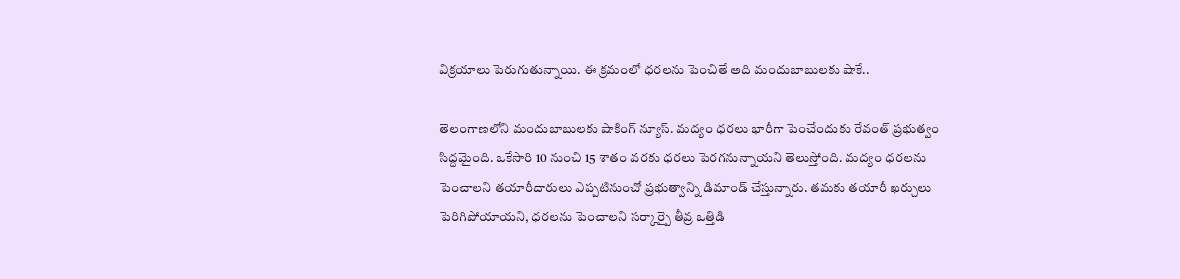విక్రయాలు పెరుగుతున్నాయి. ఈ క్రమంలో ధరలను పెంచితే అది మందుబాబులకు షాకే..

తెలంగాణలోని మందుబాబులకు షాకింగ్ న్యూస్. మద్యం ధరలు భారీగా పెంచేందుకు రేవంత్ ప్రభుత్వం సిద్దమైంది. ఒకేసారి 10 నుంచి 15 శాతం వరకు ధరలు పెరగనున్నాయని తెలుస్తోంది. మద్యం ధరలను పెంచాలని తయారీదారులు ఎప్పటినుంచో ప్రభుత్వాన్ని డిమాండ్ చేస్తున్నారు. తమకు తయారీ ఖర్చులు పెరిగిపోయాయని, ధరలను పెంచాలని సర్కార్పై తీవ్ర ఒత్తిడి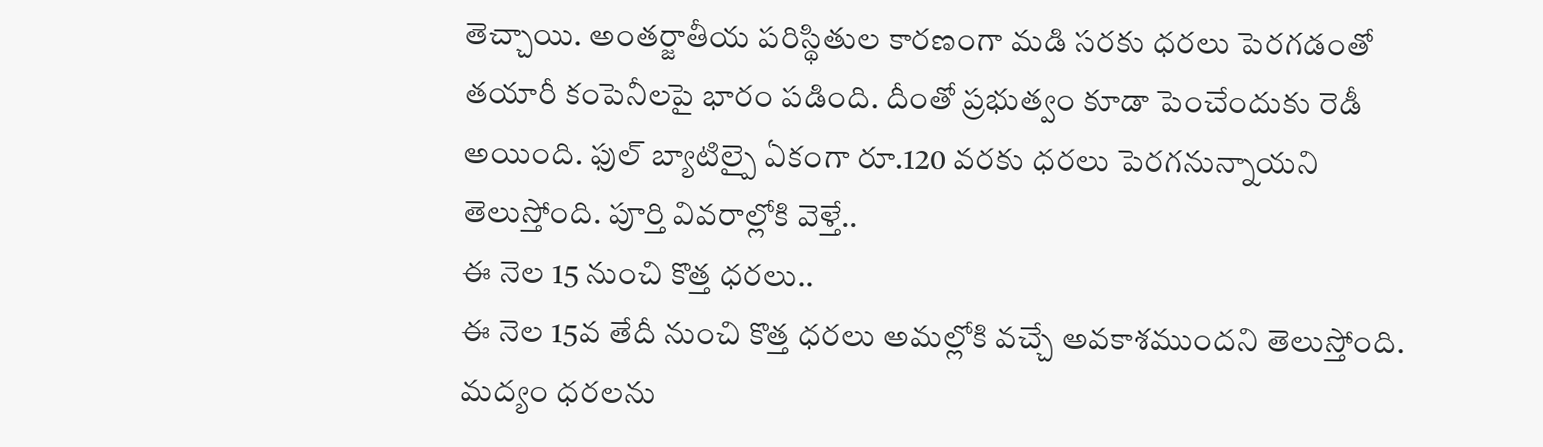తెచ్చాయి. అంతర్జాతీయ పరిస్థితుల కారణంగా మడి సరకు ధరలు పెరగడంతో తయారీ కంపెనీలపై భారం పడింది. దీంతో ప్రభుత్వం కూడా పెంచేందుకు రెడీ అయింది. ఫుల్ బ్యాటిల్పై ఏకంగా రూ.120 వరకు ధరలు పెరగనున్నాయని తెలుస్తోంది. పూర్తి వివరాల్లోకి వెళ్తే..
ఈ నెల 15 నుంచి కొత్త ధరలు..
ఈ నెల 15వ తేదీ నుంచి కొత్త ధరలు అమల్లోకి వచ్చే అవకాశముందని తెలుస్తోంది. మద్యం ధరలను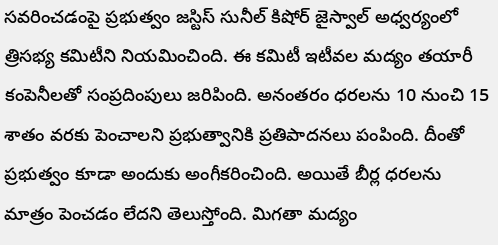సవరించడంపై ప్రభుత్వం జస్టిస్ సునీల్ కిషోర్ జైస్వాల్ అధ్వర్యంలో త్రిసభ్య కమిటీని నియమించింది. ఈ కమిటీ ఇటీవల మద్యం తయారీ కంపెనీలతో సంప్రదింపులు జరిపింది. అనంతరం ధరలను 10 నుంచి 15 శాతం వరకు పెంచాలని ప్రభుత్వానికి ప్రతిపాదనలు పంపింది. దీంతో ప్రభుత్వం కూడా అందుకు అంగీకరించింది. అయితే బీర్ల ధరలను మాత్రం పెంచడం లేదని తెలుస్తోంది. మిగతా మద్యం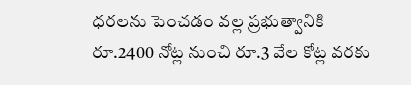ధరలను పెంచడం వల్ల ప్రభుత్వానికి రూ.2400 నోట్ల నుంచి రూ.3 వేల కోట్ల వరకు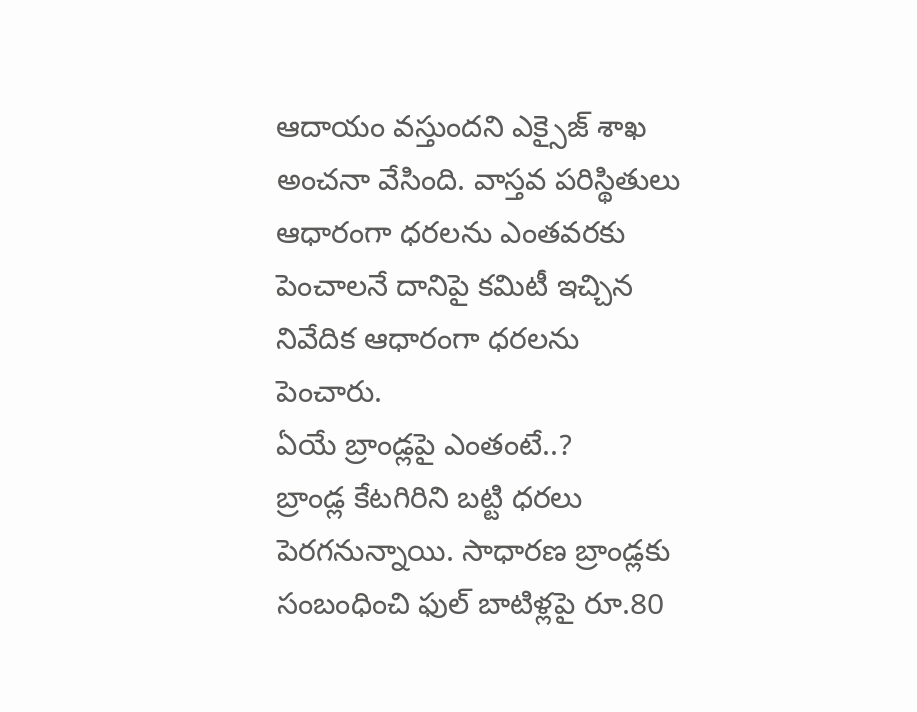ఆదాయం వస్తుందని ఎక్సైజ్ శాఖ అంచనా వేసింది. వాస్తవ పరిస్థితులు ఆధారంగా ధరలను ఎంతవరకు పెంచాలనే దానిపై కమిటీ ఇచ్చిన నివేదిక ఆధారంగా ధరలను పెంచారు.
ఏయే బ్రాండ్లపై ఎంతంటే..?
బ్రాండ్ల కేటగిరిని బట్టి ధరలు పెరగనున్నాయి. సాధారణ బ్రాండ్లకు సంబంధించి ఫుల్ బాటిళ్లపై రూ.80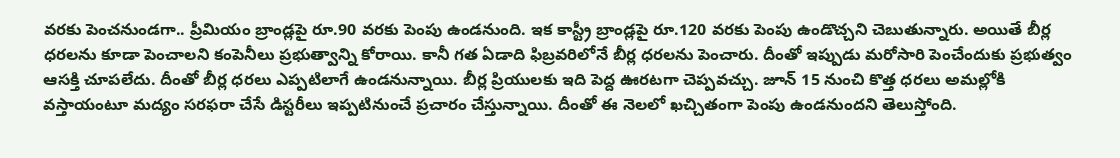వరకు పెంచనుండగా.. ప్రీమియం బ్రాండ్లపై రూ.90 వరకు పెంపు ఉండనుంది. ఇక కాస్ట్రీ బ్రాండ్లపై రూ.120 వరకు పెంపు ఉండొచ్చని చెబుతున్నారు. అయితే బీర్ల ధరలను కూడా పెంచాలని కంపెనీలు ప్రభుత్వాన్ని కోరాయి. కానీ గత ఏడాది ఫిబ్రవరిలోనే బీర్ల ధరలను పెంచారు. దీంతో ఇప్పుడు మరోసారి పెంచేందుకు ప్రభుత్వం ఆసక్తి చూపలేదు. దీంతో బీర్ల ధరలు ఎప్పటిలాగే ఉండనున్నాయి. బీర్ల ప్రియులకు ఇది పెద్ద ఊరటగా చెప్పవచ్చు. జూన్ 15 నుంచి కొత్త ధరలు అమల్లోకి వస్తాయంటూ మద్యం సరఫరా చేసే డిస్టరీలు ఇప్పటినుంచే ప్రచారం చేస్తున్నాయి. దీంతో ఈ నెలలో ఖచ్చితంగా పెంపు ఉండనుందని తెలుస్తోంది.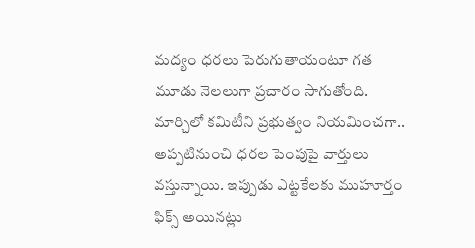మద్యం ధరలు పెరుగుతాయంటూ గత మూడు నెలలుగా ప్రచారం సాగుతోంది. మార్చిలో కమిటీని ప్రభుత్వం నియమించగా.. అప్పటినుంచి ధరల పెంపుపై వార్తులు వస్తున్నాయి. ఇప్పుడు ఎట్టకేలకు ముహూర్తం ఫిక్స్ అయినట్లు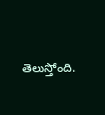తెలుస్తోంది.